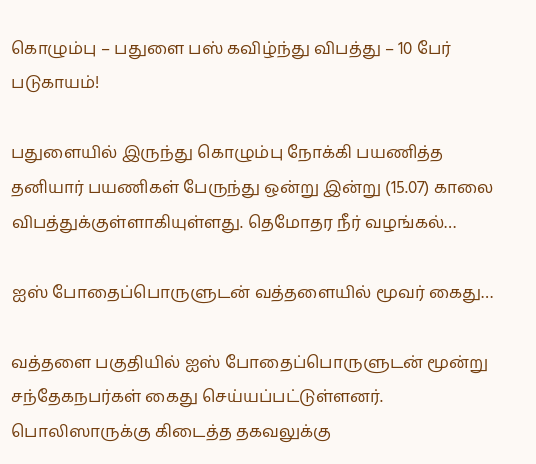கொழும்பு – பதுளை பஸ் கவிழ்ந்து விபத்து – 10 பேர் படுகாயம்!

பதுளையில் இருந்து கொழும்பு நோக்கி பயணித்த தனியார் பயணிகள் பேருந்து ஒன்று இன்று (15.07) காலை விபத்துக்குள்ளாகியுள்ளது. தெமோதர நீர் வழங்கல்…

ஐஸ் போதைப்பொருளுடன் வத்தளையில் மூவர் கைது…

வத்தளை பகுதியில் ஐஸ் போதைப்பொருளுடன் மூன்று சந்தேகநபர்கள் கைது செய்யப்பட்டுள்ளனர். பொலிஸாருக்கு கிடைத்த தகவலுக்கு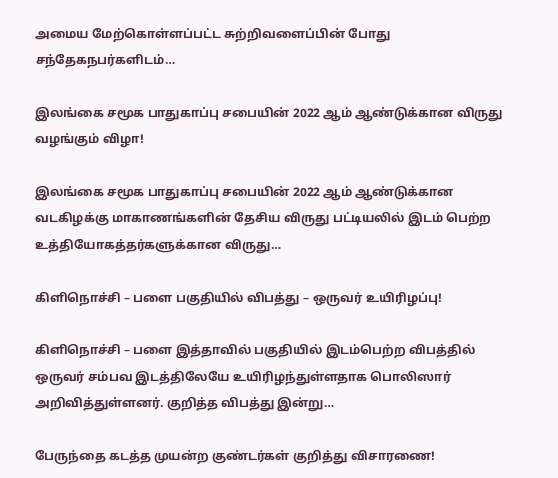அமைய மேற்கொள்ளப்பட்ட சுற்றிவளைப்பின் போது சந்தேகநபர்களிடம்…

இலங்கை சமூக பாதுகாப்பு சபையின் 2022 ஆம் ஆண்டுக்கான விருது வழங்கும் விழா!

இலங்கை சமூக பாதுகாப்பு சபையின் 2022 ஆம் ஆண்டுக்கான வடகிழக்கு மாகாணங்களின் தேசிய விருது பட்டியலில் இடம் பெற்ற உத்தியோகத்தர்களுக்கான விருது…

கிளிநொச்சி – பளை பகுதியில் விபத்து – ஒருவர் உயிரிழப்பு!

கிளிநொச்சி – பளை இத்தாவில் பகுதியில் இடம்பெற்ற விபத்தில் ஒருவர் சம்பவ இடத்திலேயே உயிரிழந்துள்ளதாக பொலிஸார் அறிவித்துள்ளனர். குறித்த விபத்து இன்று…

பேருந்தை கடத்த முயன்ற குண்டர்கள் குறித்து விசாரணை!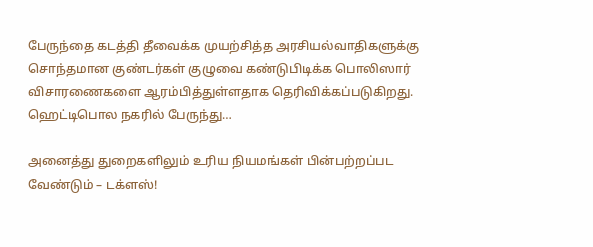பேருந்தை கடத்தி தீவைக்க முயற்சித்த அரசியல்வாதிகளுக்கு சொந்தமான குண்டர்கள் குழுவை கண்டுபிடிக்க பொலிஸார் விசாரணைகளை ஆரம்பித்துள்ளதாக தெரிவிக்கப்படுகிறது. ஹெட்டிபொல நகரில் பேருந்து…

அனைத்து துறைகளிலும் உரிய நியமங்கள் பின்பற்றப்பட வேண்டும் – டக்ளஸ்!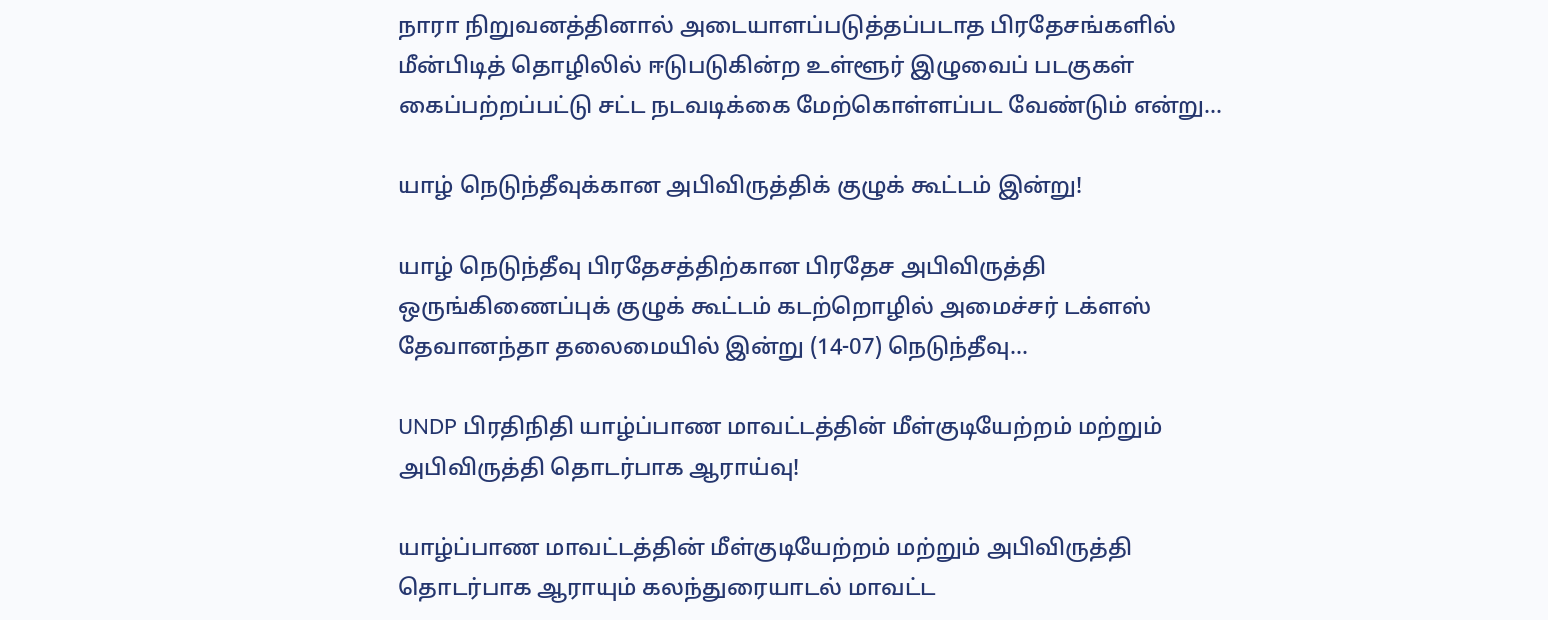நாரா நிறுவனத்தினால் அடையாளப்படுத்தப்படாத பிரதேசங்களில் மீன்பிடித் தொழிலில் ஈடுபடுகின்ற உள்ளூர் இழுவைப் படகுகள் கைப்பற்றப்பட்டு சட்ட நடவடிக்கை மேற்கொள்ளப்பட வேண்டும் என்று…

யாழ் நெடுந்தீவுக்கான அபிவிருத்திக் குழுக் கூட்டம் இன்று!

யாழ் நெடுந்தீவு பிரதேசத்திற்கான பிரதேச அபிவிருத்தி ஒருங்கிணைப்புக் குழுக் கூட்டம் கடற்றொழில் அமைச்சர் டக்ளஸ் தேவானந்தா தலைமையில் இன்று (14-07) நெடுந்தீவு…

UNDP பிரதிநிதி யாழ்ப்பாண மாவட்டத்தின் மீள்குடியேற்றம் மற்றும் அபிவிருத்தி தொடர்பாக ஆராய்வு!

யாழ்ப்பாண மாவட்டத்தின் மீள்குடியேற்றம் மற்றும் அபிவிருத்தி தொடர்பாக ஆராயும் கலந்துரையாடல் மாவட்ட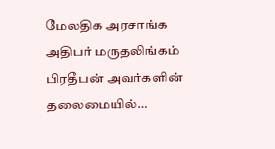மேலதிக அரசாங்க அதிபர் மருதலிங்கம் பிரதீபன் அவர்களின் தலைமையில்…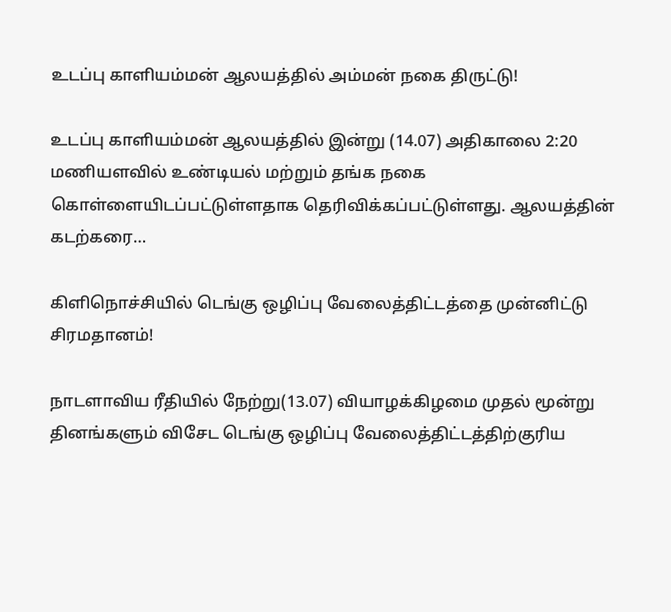உடப்பு காளியம்மன் ஆலயத்தில் அம்மன் நகை திருட்டு!

உடப்பு காளியம்மன் ஆலயத்தில் இன்று (14.07) அதிகாலை 2:20 மணியளவில் உண்டியல் மற்றும் தங்க நகை கொள்ளையிடப்பட்டுள்ளதாக தெரிவிக்கப்பட்டுள்ளது. ஆலயத்தின் கடற்கரை…

கிளிநொச்சியில் டெங்கு ஒழிப்பு வேலைத்திட்டத்தை முன்னிட்டு சிரமதானம்!

நாடளாவிய ரீதியில் நேற்று(13.07) வியாழக்கிழமை முதல் மூன்று தினங்களும் விசேட டெங்கு ஒழிப்பு வேலைத்திட்டத்திற்குரிய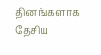தினங்களாக தேசிய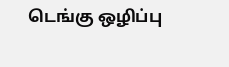டெங்கு ஒழிப்பு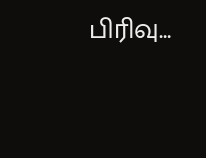பிரிவு…